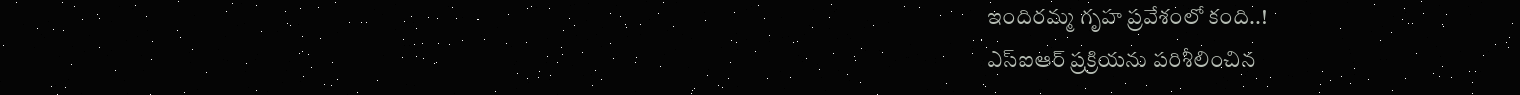ఇందిరమ్మ గృహ ప్రవేశంలో కంది..!
ఎస్ఐఆర్ ప్రక్రియను పరిశీలించిన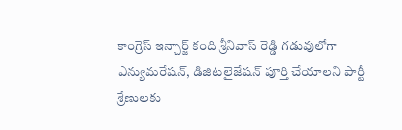కాంగ్రెస్ ఇన్చార్జ్ కంది శ్రీనివాస్ రెడ్డి గడువులోగా ఎన్యుమరేషన్, డిజిటలైజేషన్ పూర్తి చేయాలని పార్టీ శ్రేణులకు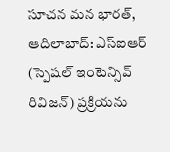సూచన మన భారత్, ఆదిలాబాద్: ఎస్ఐఆర్ (స్పెషల్ ఇంటెన్సివ్ రివిజన్) ప్రక్రియను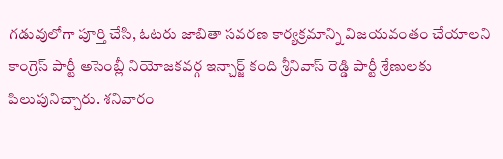గడువులోగా పూర్తి చేసి, ఓటరు జాబితా సవరణ కార్యక్రమాన్ని విజయవంతం చేయాలని కాంగ్రెస్ పార్టీ అసెంబ్లీ నియోజకవర్గ ఇన్చార్జ్ కంది శ్రీనివాస్ రెడ్డి పార్టీ శ్రేణులకు పిలుపునిచ్చారు. శనివారం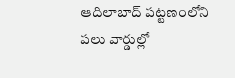ఆదిలాబాద్ పట్టణంలోని పలు వార్డుల్లో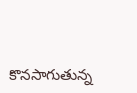కొనసాగుతున్న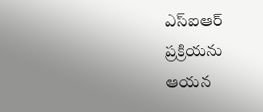ఎస్ఐఆర్ ప్రక్రియను ఆయన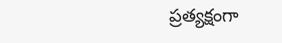ప్రత్యక్షంగా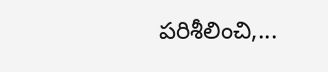పరిశీలించి,...